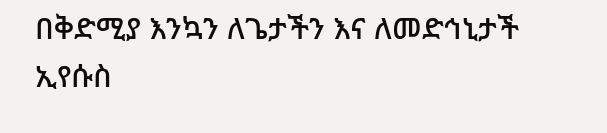በቅድሚያ እንኳን ለጌታችን እና ለመድኅኒታች ኢየሱስ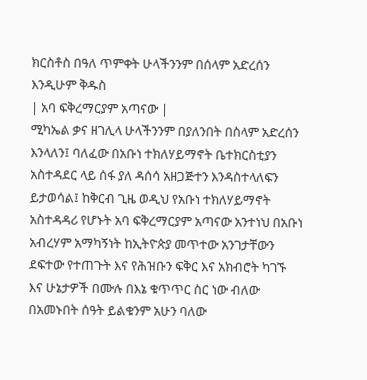ክርስቶስ በዓለ ጥምቀት ሁላችንንም በሰላም አድረሰን እንዲሁም ቅዱስ
| አባ ፍቅረማርያም አጣናው |
ሚካኤል ቃና ዘገሊላ ሁላችንንም በያለንበት በስላም አድረሰን እንላለን፤ ባለፈው በአቡነ ተክለሃይማኖት ቤተክርስቲያን አስተዳደር ላይ ሰፋ ያለ ዳሰሳ አዘጋጅተን እንዳስተላለፍን ይታወሳል፤ ከቅርብ ጊዜ ወዲህ የአቡነ ተክለሃይማኖት አስተዳዳሪ የሆኑት አባ ፍቅረማርያም አጣናው አንተነህ በአቡነ አብረሃም አማካኝነት ከኢትዮጵያ መጥተው አንገታቸውን ደፍተው የተጠጉት እና የሕዝቡን ፍቅር እና አክብሮት ካገኙ እና ሁኔታዎች በሙሉ በእኔ ቁጥጥር ስር ነው ብለው በአመኑበት ሰዓት ይልቁንም አሁን ባለው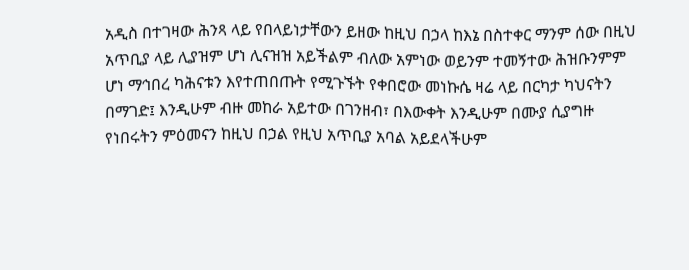አዲስ በተገዛው ሕንጻ ላይ የበላይነታቸውን ይዘው ከዚህ በኃላ ከእኔ በስተቀር ማንም ሰው በዚህ አጥቢያ ላይ ሊያዝም ሆነ ሊናዝዝ አይችልም ብለው አምነው ወይንም ተመኝተው ሕዝቡንምም ሆነ ማኅበረ ካሕናቱን እየተጠበጡት የሚጉኙት የቀበሮው መነኩሴ ዛሬ ላይ በርካታ ካህናትን በማገድ፤ እንዲሁም ብዙ መከራ አይተው በገንዘብ፣ በእውቀት እንዲሁም በሙያ ሲያግዙ የነበሩትን ምዕመናን ከዚህ በኃል የዚህ አጥቢያ አባል አይደላችሁም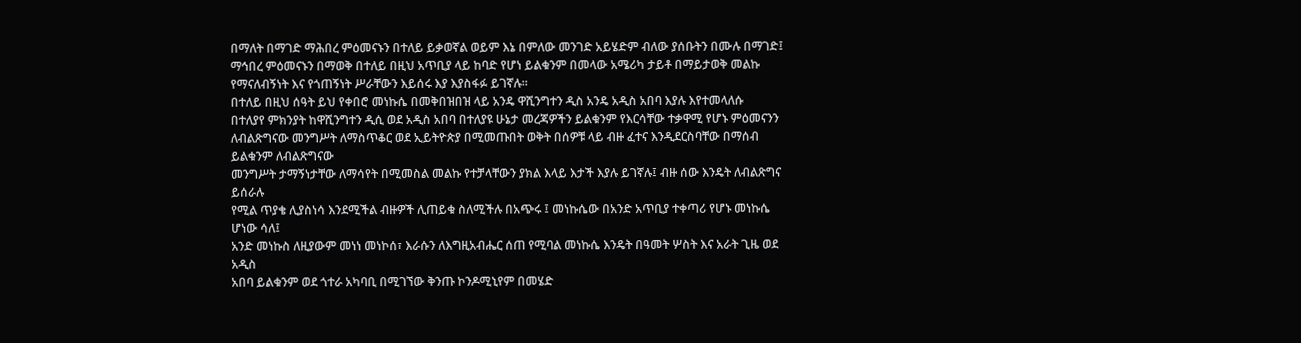በማለት በማገድ ማሕበረ ምዕመናኑን በተለይ ይቃወኛል ወይም እኔ በምለው መንገድ አይሄድም ብለው ያሰቡትን በሙሉ በማገድ፤ ማኅበረ ምዕመናኑን በማወቅ በተለይ በዚህ አጥቢያ ላይ ከባድ የሆነ ይልቁንም በመላው አሜሪካ ታይቶ በማይታወቅ መልኩ የማናለብኝነት እና የጎጠኝነት ሥራቸውን እይሰሩ እያ እያስፋፉ ይገኛሉ።
በተለይ በዚህ ሰዓት ይህ የቀበሮ መነኩሴ በመቅበዝበዝ ላይ አንዴ ዋሺንግተን ዲስ አንዴ አዲስ አበባ እያሉ እየተመላለሱ
በተለያየ ምክንያት ከዋሺንግተን ዲሲ ወደ አዲስ አበባ በተለያዩ ሁኔታ መረጃዎችን ይልቁንም የእርሳቸው ተቃዋሚ የሆኑ ምዕመናንን
ለብልጽግናው መንግሥት ለማስጥቆር ወደ ኢይትዮጵያ በሚመጡበት ወቅት በሰዎቹ ላይ ብዙ ፈተና እንዲደርስባቸው በማሰብ ይልቁንም ለብልጽግናው
መንግሥት ታማኝነታቸው ለማሳየት በሚመስል መልኩ የተቻላቸውን ያክል እላይ እታች እያሉ ይገኛሉ፤ ብዙ ሰው እንዴት ለብልጽግና ይሰራሉ
የሚል ጥያቄ ሊያስነሳ እንደሚችል ብዙዎች ሊጠይቁ ስለሚችሉ በአጭሩ ፤ መነኩሴው በአንድ አጥቢያ ተቀጣሪ የሆኑ መነኩሴ ሆነው ሳለ፤
አንድ መነኩስ ለዚያውም መነነ መነኮሰ፣ እራሱን ለእግዚአብሔር ሰጠ የሚባል መነኩሴ እንዴት በዓመት ሦስት እና አራት ጊዜ ወደ አዲስ
አበባ ይልቁንም ወደ ጎተራ አካባቢ በሚገኘው ቅንጡ ኮንዶሚኒየም በመሄድ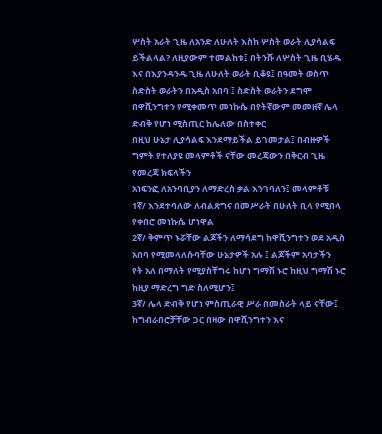ሦስት አራት ጊዜ ለአንድ ለሁለት እስከ ሦስት ወራት ሊያሳልፍ
ይችልላል? ለዚያውም ተመልከቱ፤ በትንሹ ለሦስት ጊዜ ቢሄዱ እና በእያንዳንዱ ጊዜ ለሁለት ወራት ቢቆዩ፤ በዓመት ወስጥ ስድስት ወራትን በአዲስ አበባ ፤ ስድስት ወራትን ደግሞ በዋሺንግተን የሚቀመጥ መነኩሴ በየትኛውም መመዘኛ ሌላ ድብቅ የሆነ ሚስጢር ከሌለው በስተቀር
በዚህ ሁኔታ ሊያሳልፍ እንደማይችል ይገመታል፤ በብዙዎች ግምት የተለያዩ መላምቶች ናቸው መረጃውን በቅርብ ጊዜ የመረጃ ክፍላችን
አነፍንፎ ለአንባቢያን ለማድረስ ቃል እንገባለን፤ መላምቶቹ
1ኛ/ እንደተባለው ለብልጽግና በመሥራት በሁለት ቢላ የሚበላ የቀበሮ መነኩሴ ሆነዋል
2ኛ/ ቅምጥ ኑሯቸው ልጆችን ለማሳደግ ከዋሺንግተን ወደ አዲስ አበባ የሚመላለሱባቸው ሁኔታዎች አሉ ፤ ልጆችም አባታችን
የት አለ በማለት የሚያስቸግሩ ከሆነ ግማሽ ኑሮ ከዚህ ግማሽ ኑሮ ከዚያ ማድረግ ግድ ስለሚሆን፤
3ኛ/ ሌላ ድብቅ የሆነ ምስጢራዊ ሥራ በመስራት ላይ ናቸው፤ ከግብራበሮቻቸው ጋር በዛው በዋሺንግተን እና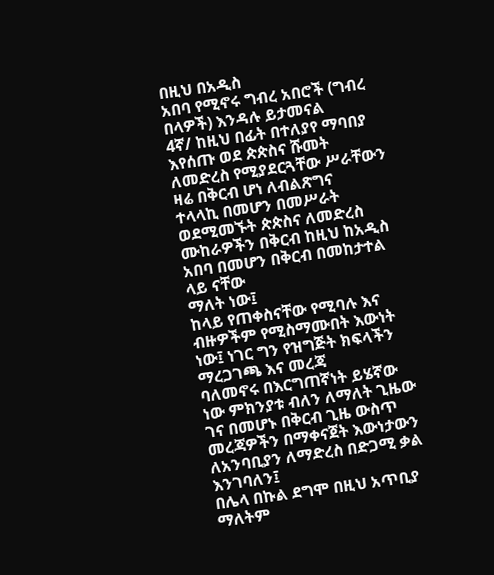በዚህ በአዲስ
አበባ የሚኖሩ ግብረ አበሮች (ግብረ በላዎች) እንዳሉ ይታመናል
4ኛ/ ከዚህ በፊት በተለያየ ማባበያ እየሰጡ ወደ ጵጵስና ሹመት ለመድረስ የሚያደርጓቸው ሥራቸውን ዛሬ በቅርብ ሆነ ለብልጽግና
ተላላኪ በመሆን በመሥራት ወደሚመኙት ጵጵስና ለመድረስ ሙከራዎችን በቅርብ ከዚህ ከአዲስ አበባ በመሆን በቅርብ በመከታተል ላይ ናቸው
ማለት ነው፤
ከላይ የጠቀስናቸው የሚባሉ እና ብዙዎችም የሚስማሙበት እውነት ነው፤ ነገር ግን የዝግጅት ክፍላችን ማረጋገጫ እና መረጃ
ባለመኖሩ በእርግጠኛነት ይሄኛው ነው ምክንያቱ ብለን ለማለት ጊዜው ገና በመሆኑ በቅርብ ጊዜ ውስጥ መረጃዎችን በማቀናጀት እውነታውን
ለአንባቢያን ለማድረስ በድጋሚ ቃል እንገባለን፤
በሌላ በኩል ደግሞ በዚህ አጥቢያ ማለትም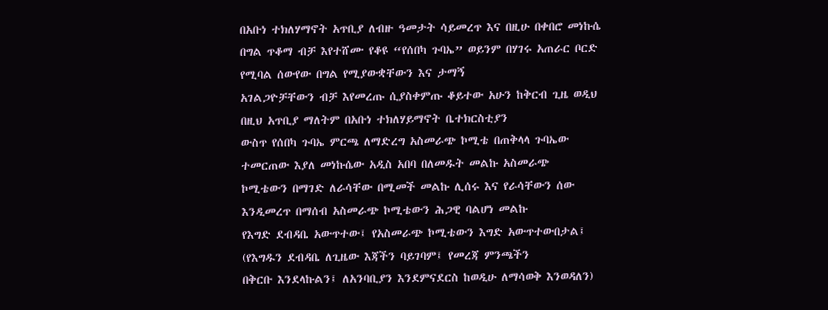በአቡነ ተክለሃማኖት አጥቢያ ለብዙ ዓመታት ሳይመረጥ እና በዚሁ በቀበሮ መነኩሴ
በግል ጥቆማ ብቻ እየተሸሙ የቆዩ “የሰበካ ጉባኤ” ወይንም በሃገሩ አጠራር ቦርድ የሚባል ሰውየው በግል የሚያውቋቸውን እና ታማኝ
አገልጋዮቻቸውን ብቻ እየመረጡ ሲያስቀምጡ ቆይተው አሁን ከቅርብ ጊዜ ወዲህ በዚህ አጥቢያ ማለትም በአቡነ ተክለሃይማኖት ቤተክርስቲያን
ውስጥ የሰበካ ጉባኤ ምርጫ ለማድረግ አስመራጭ ኮሚቴ በጠቅላላ ጉባኤው ተመርጠው እያለ መነኩሴው አዲስ አበባ በለመዱት መልኩ አስመራጭ
ኮሚቴውን በማገድ ለራሳቸው በሚመች መልኩ ሊሰሩ እና የራሳቸውን ሰው እንዲመረጥ በማሰብ አስመራጭ ኮሚቴውን ሕጋዊ ባልሆነ መልኩ
የእግድ ደብዳቤ አውጥተው፤ የአስመራጭ ኮሚቴውን እግድ አውጥተውበታል፤ (የእግዱን ደብዳቤ ለጊዜው እጃችን ባይገባም፤ የመረጃ ምንጫችን
በቅርቡ እንደላኩልን፤ ለአንባቢያን እንደምናደርስ ከወዲሁ ለማሳወቅ እንወዳለን)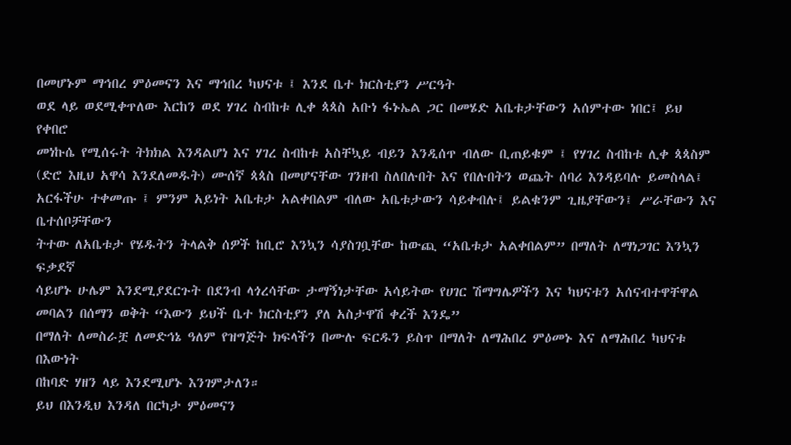በመሆኑም ማኅበረ ምዕመናን እና ማኅበረ ካህናቱ ፤ እንደ ቤተ ክርስቲያን ሥርዓት
ወደ ላይ ወደሚቀጥለው እርከን ወደ ሃገረ ስብከቱ ሊቀ ጳጳስ አቡነ ፋኑኤል ጋር በመሄድ አቤቱታቸውን አሰምተው ነበር፤ ይህ የቀበሮ
መነኩሴ የሚሰሩት ትክክል እንዳልሆነ እና ሃገረ ስብከቱ አስቸኳይ ብይን እንዲሰጥ ብለው ቢጠይቁም ፤ የሃገረ ስብከቱ ሊቀ ጳጳስም
(ድሮ እዚህ አዋሳ እንደለመዱት) ሙሰኛ ጳጳስ በመሆናቸው ገንዘብ ስለበሉበት እና የበሉበትን ወጨት ሰባሪ እንዳይባሉ ይመስላል፤
አርፋችሁ ተቀመጡ ፤ ምንም አይነት አቤቱታ አልቀበልም ብለው አቤቱታውን ሳይቀብሉ፤ ይልቁንም ጊዜያቸውን፤ ሥራቸውን እና ቤተሰቦቻቸውን
ትተው ለአቤቱታ የሄዱትን ትላልቅ ሰዎች ከቢሮ እንኳን ሳያስገቧቸው ከውጪ “አቤቱታ አልቀበልም” በማለት ለማነጋገር እንኳን ፍቃደኛ
ሳይሆኑ ሁሌም እንደሚያደርጉት በደንብ ላጎረሳቸው ታማኝነታቸው አሳይትው የሀገር ሽማግሌዎችን እና ካህናቱን አሰናብተዋቸዋል መባልን በሰማን ወቅት “እውን ይህች ቤተ ክርስቲያን ያለ አስታዋሽ ቀረች እንዴ”
በማለት ለመስራቿ ለመድኅኔ ዓለም የዝግጅት ክፍላችን በሙሉ ፍርዱን ይስጥ በማለት ለማሕበረ ምዕመኑ እና ለማሕበረ ካህናቱ በእውነት
በከባድ ሃዘን ላይ እንደሚሆኑ እንገምታለን።
ይህ በእንዲህ እንዳለ በርካታ ምዕመናን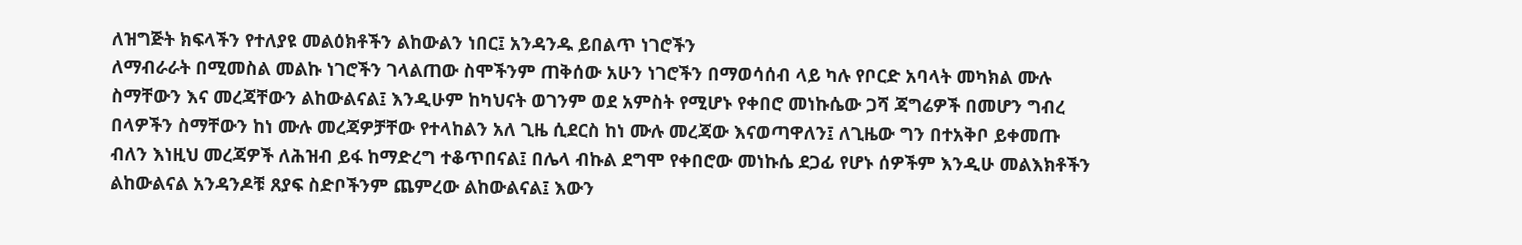ለዝግጅት ክፍላችን የተለያዩ መልዕክቶችን ልከውልን ነበር፤ አንዳንዱ ይበልጥ ነገሮችን
ለማብራራት በሚመስል መልኩ ነገሮችን ገላልጠው ስሞችንም ጠቅሰው አሁን ነገሮችን በማወሳሰብ ላይ ካሉ የቦርድ አባላት መካክል ሙሉ
ስማቸውን እና መረጃቸውን ልከውልናል፤ እንዲሁም ከካህናት ወገንም ወደ አምስት የሚሆኑ የቀበሮ መነኩሴው ጋሻ ጃግሬዎች በመሆን ግብረ
በላዎችን ስማቸውን ከነ ሙሉ መረጃዎቻቸው የተላከልን አለ ጊዜ ሲደርስ ከነ ሙሉ መረጃው እናወጣዋለን፤ ለጊዜው ግን በተአቅቦ ይቀመጡ
ብለን እነዚህ መረጃዎች ለሕዝብ ይፋ ከማድረግ ተቆጥበናል፤ በሌላ ብኩል ደግሞ የቀበሮው መነኩሴ ደጋፊ የሆኑ ሰዎችም እንዲሁ መልእክቶችን
ልከውልናል አንዳንዶቹ ጸያፍ ስድቦችንም ጨምረው ልከውልናል፤ እውን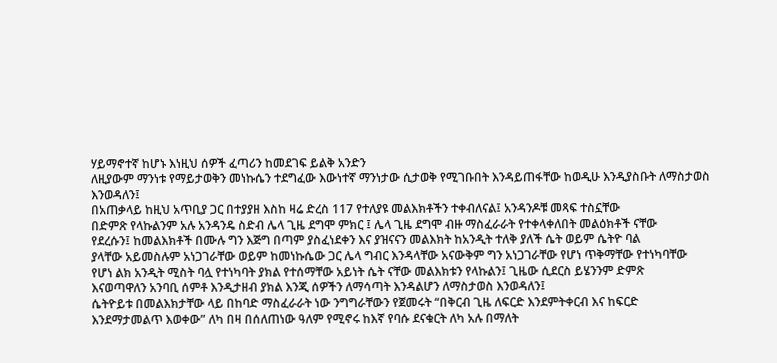ሃይማኖተኛ ከሆኑ እነዚህ ሰዎች ፈጣሪን ከመደገፍ ይልቅ አንድን
ለዚያውም ማንነቱ የማይታወቅን መነኩሴን ተደግፈው እውነተኛ ማንነታው ሲታወቅ የሚገቡበት እንዳይጠፋቸው ከወዲሁ እንዲያስቡት ለማስታወስ
እንወዳለን፤
በአጠቃላይ ከዚህ አጥቢያ ጋር በተያያዘ እስከ ዛሬ ድረስ 117 የተለያዩ መልእክቶችን ተቀብለናል፤ አንዳንዶቹ መጻፍ ተስኗቸው
በድምጽ የላኩልንም አሉ አንዳንዴ ስድብ ሌላ ጊዜ ደግሞ ምክር ፤ ሌላ ጊዜ ደግሞ ብዙ ማስፈራራት የተቀላቀለበት መልዕክቶች ናቸው
የደረሱን፤ ከመልእክቶች በሙሉ ግን እጅግ በጣም ያስፈነደቀን እና ያዝናናን መልእክት ከአንዲት ተለቅ ያለች ሴት ወይም ሴትዮ ባል
ያላቸው አይመስሉም አነጋገራቸው ወይም ከመነኩሴው ጋር ሌላ ግብር እንዳላቸው አናውቅም ግን አነጋገራቸው የሆነ ጥቅማቸው የተነካባቸው
የሆነ ልክ አንዲት ሚስት ባሏ የተነካባት ያክል የተሰማቸው አይነት ሴት ናቸው መልእክቱን የላኩልን፤ ጊዜው ሲደርስ ይሄንንም ድምጽ
እናወጣዋለን አንባቢ ሰምቶ እንዲታዘብ ያክል እንጂ ሰዎችን ለማሳጣት እንዳልሆን ለማስታወስ እንወዳለን፤
ሴትዮይቱ በመልእክታቸው ላይ በከባድ ማስፈራራት ነው ንግግራቸውን የጀመሩት “በቅርብ ጊዜ ለፍርድ እንደምትቀርብ እና ከፍርድ
እንደማታመልጥ እወቀው” ለካ በዛ በሰለጠነው ዓለም የሚኖሩ ከእኛ የባሱ ደናቁርት ለካ አሉ በማለት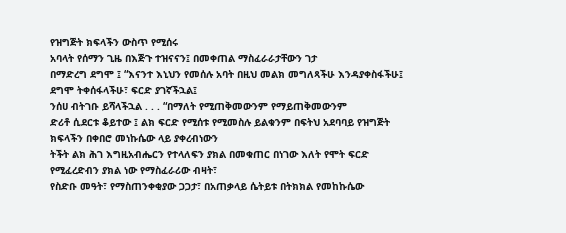የዝግጅት ክፍላችን ውስጥ የሚሰሩ
አባላት የሰማን ጊዜ በእጅጉ ተዝናናን፤ በመቀጠል ማስፈራራታቸውን ገታ
በማድረግ ደግሞ ፤ “እናንተ እኒህን የመሰሉ አባት በዚህ መልክ መግለጻችሁ እንዳያቀስፋችሁ፤ ደግሞ ትቀሰፋላችሁ፣ ፍርድ ያገኛችኋል፤
ንሰሀ ብትገቡ ይሻላችኋል . . . “በማለት የሚጠቅመውንም የማይጠቅመውንም
ድሪቶ ሲደርቱ ቆይተው ፤ ልክ ፍርድ የሚሰቱ የሚመስሉ ይልቁንም በፍትህ አደባባይ የዝግጅት ክፍላችን በቀበሮ መነኩሴው ላይ ያቀረብነውን
ትችት ልክ ሕገ እግዚአብሔርን የተላለፍን ያክል በመቁጠር በነገው እለት የሞት ፍርድ የሚፈረድብን ያክል ነው የማስፈራሪው ብዛት፣
የስድቡ መዓት፣ የማስጠንቀቂያው ጋጋታ፣ በአጠቃላይ ሴትይቱ በትክክል የመከኩሴው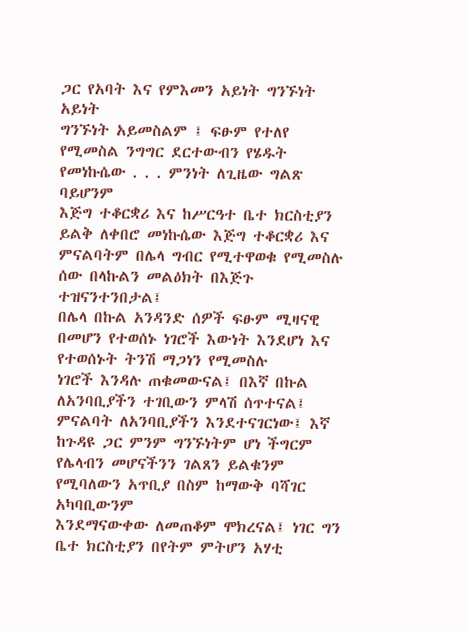ጋር የአባት እና የምእመን አይነት ግንኙነት አይነት
ግንኙነት አይመስልም ፤ ፍፁም የተለየ የሚመስል ንግግር ደርተውብን የሄዱት የመነኩሴው . . . ምንነት ለጊዜው ግልጽ ባይሆንም
እጅግ ተቆርቋሪ እና ከሥርዓተ ቤተ ክርስቲያን ይልቅ ለቀበሮ መነኩሴው እጅግ ተቆርቋሪ እና ምናልባትም በሌላ ግብር የሚተዋወቁ የሚመስሉ
ሰው በላኩልን መልዕክት በእጅጉ ተዝናንተንበታል፤
በሌላ በኩል አንዳንድ ሰዎች ፍፁም ሚዛናዊ በመሆን የተወሰኑ ነገሮች እውነት እንደሆነ እና የተወሰኑት ትንሽ ማጋነን የሚመስሉ
ነገሮች እንዳሉ ጠቁመውናል፤ በእኛ በኩል ለአንባቢያችን ተገቢውን ምላሽ ሰጥተናል፤ ምናልባት ለአንባቢያችን እንደተናገርነው፤ እኛ
ከጉዳዩ ጋር ምንም ግንኙነትም ሆነ ችግርም የሌላብን መሆናችንን ገልጸን ይልቁንም የሚባለውን አጥቢያ በስም ከማውቅ ባሻገር አካባቢውንም
እንደማናውቀው ለመጠቆም ሞክረናል፤ ነገር ግን ቤተ ክርስቲያን በየትም ምትሆን አሃቲ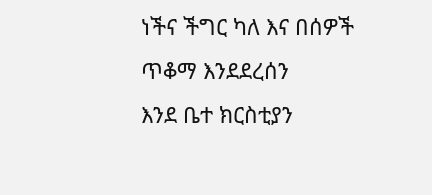ነችና ችግር ካለ እና በሰዎች ጥቆማ እንደደረሰን
እንደ ቤተ ክርስቲያን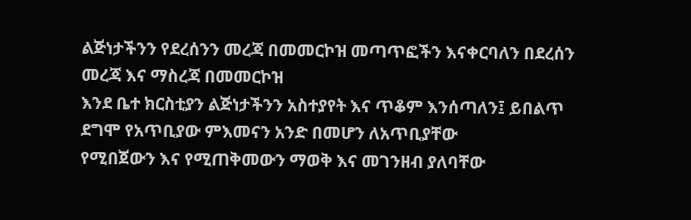ልጅነታችንን የደረሰንን መረጃ በመመርኮዝ መጣጥፎችን እናቀርባለን በደረሰን መረጃ እና ማስረጃ በመመርኮዝ
እንደ ቤተ ክርስቲያን ልጅነታችንን አስተያየት እና ጥቆም እንሰጣለን፤ ይበልጥ ደግሞ የአጥቢያው ምእመናን አንድ በመሆን ለአጥቢያቸው
የሚበጀውን እና የሚጠቅመውን ማወቅ እና መገንዘብ ያለባቸው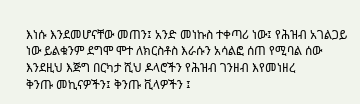እነሱ እንደመሆናቸው መጠን፤ አንድ መነኩስ ተቀጣሪ ነው፤ የሕዝብ አገልጋይ
ነው ይልቁንም ደግሞ ሞተ ለክርስቶስ እራሱን አሳልፎ ሰጠ የሚባል ሰው እንደዚህ እጅግ በርካታ ሺህ ዶላሮችን የሕዝብ ገንዘብ እየመነዘረ
ቅንጡ መኪናዎችን፤ ቅንጡ ቪላዎችን ፤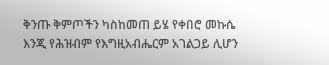ቅንጡ ቅምጦችን ካስከመጠ ይሄ የቀበሮ መኩሴ እንጂ የሕዝብም የእግዚአብሔርም አገልጋይ ሊሆን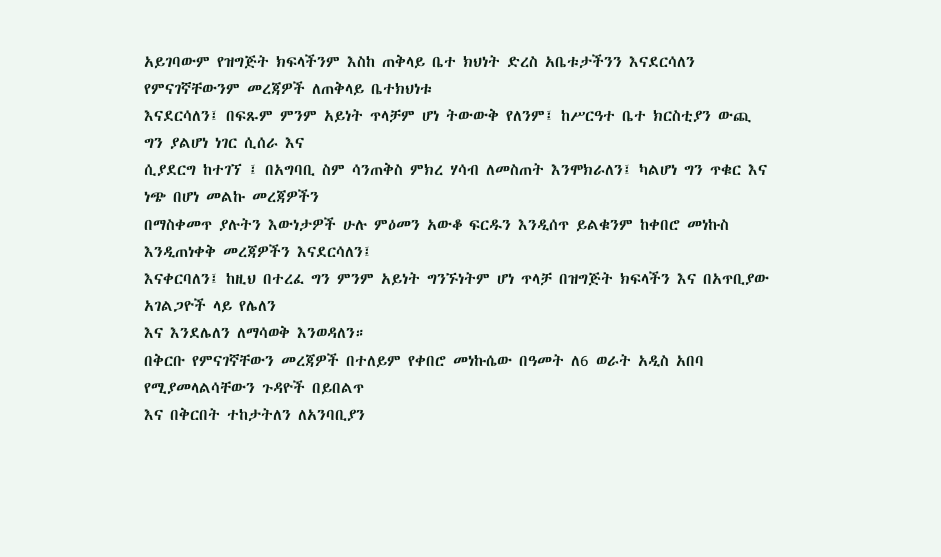አይገባውም የዝግጅት ክፍላችንም እስከ ጠቅላይ ቤተ ክህነት ድረስ አቤቱታችንን እናደርሳለን የምናገኛቸውንም መረጃዎች ለጠቅላይ ቤተክህነቱ
እናደርሳለን፤ በፍጹም ምንም አይነት ጥላቻም ሆነ ትውውቅ የለንም፤ ከሥርዓተ ቤተ ክርስቲያን ውጪ ግን ያልሆነ ነገር ሲሰራ እና
ሲያደርግ ከተገኘ ፤ በአግባቢ ስም ሳንጠቅስ ምክረ ሃሳብ ለመስጠት እንሞክራለን፤ ካልሆነ ግን ጥቁር እና ነጭ በሆነ መልኩ መረጃዎችን
በማስቀመጥ ያሉትን እውነታዎች ሁሉ ምዕመን አውቆ ፍርዱን እንዲሰጥ ይልቁንም ከቀበሮ መነኩስ እንዲጠነቀቅ መረጃዎችን እናደርሳለን፤
እናቀርባለን፤ ከዚህ በተረፈ ግን ምንም አይነት ግንኙነትም ሆነ ጥላቻ በዝግጅት ክፍላችን እና በአጥቢያው አገልጋዮች ላይ የሌለን
እና እንደሌለን ለማሳወቅ እንወዳለን።
በቅርቡ የምናገኛቸውን መረጃዎች በተለይም የቀበሮ መነኩሴው በዓመት ለ6 ወራት አዲስ አበባ የሚያመላልሳቸውን ጉዳዮች በይበልጥ
እና በቅርበት ተከታትለን ለአንባቢያን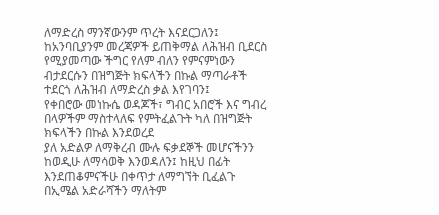ለማድረስ ማንኛውንም ጥረት እናደርጋለን፤ ከአንባቢያንም መረጃዎች ይጠቅማል ለሕዝብ ቢደርስ
የሚያመጣው ችግር የለም ብለን የምናምነውን ብታደርሱን በዝግጅት ክፍላችን በኩል ማጣራቶች ተደርጎ ለሕዝብ ለማድረስ ቃል እየገባን፤
የቀበሮው መነኩሴ ወዳጆች፣ ግብር አበሮች እና ግብረ በላዎችም ማስተላለፍ የምትፈልጉት ካለ በዝግጅት ክፍላችን በኩል እንደወረደ
ያለ አድልዎ ለማቅረብ ሙሉ ፍቃደኞች መሆናችንን ከወዲሁ ለማሳወቅ እንወዳለን፤ ከዚህ በፊት እንደጠቆምናችሁ በቀጥታ ለማግኘት ቢፈልጉ
በኢሜል አድራሻችን ማለትም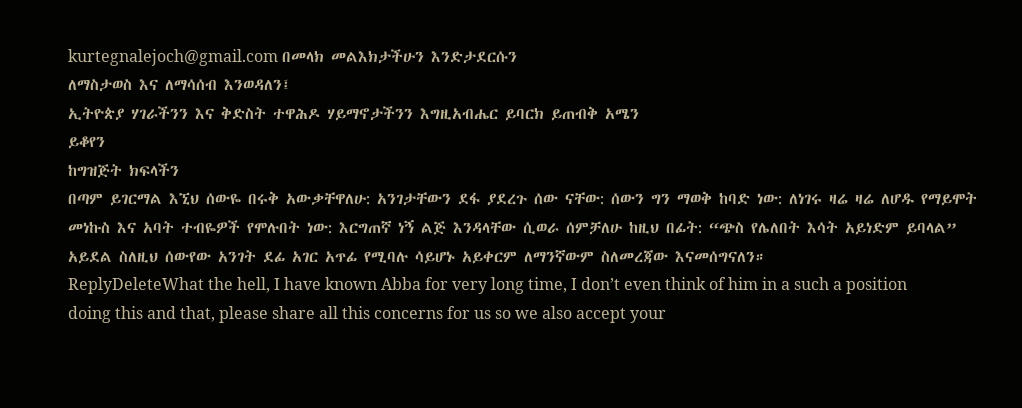kurtegnalejoch@gmail.com በመላክ መልእክታችሁን እንድታደርሱን
ለማስታወስ እና ለማሳሰብ እንወዳለን፤
ኢትዮጵያ ሃገራችንን እና ቅድስት ተዋሕዶ ሃይማኖታችንን እግዚአብሔር ይባርክ ይጠብቅ አሜን
ይቆየን
ከግዝጅት ክፍላችን
በጣም ይገርማል እኚህ ሰውዬ በሩቅ አውቃቸዋለሁ: አንገታቸውን ደፋ ያደረጉ ሰው ናቸው: ሰውን ግን ማወቅ ከባድ ነው: ለነገሩ ዛሬ ዛሬ ለሆዱ የማይሞት መነኩስ እና አባት ተብዬዎች የሞሉበት ነው: እርግጠኛ ነኝ ልጅ እንዳላቸው ሲወራ ሰምቻለሁ ከዚህ በፊት: “ጭስ የሌለበት እሳት አይነድም ይባላል” አይደል ስለዚህ ሰውየው አንገት ደፊ አገር አጥፊ የሚባሉ ሳይሆኑ አይቀርም ለማንኛውም ስለመረጃው እናመሰግናለን።
ReplyDeleteWhat the hell, I have known Abba for very long time, I don’t even think of him in a such a position doing this and that, please share all this concerns for us so we also accept your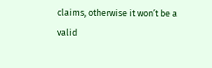claims, otherwise it won’t be a valid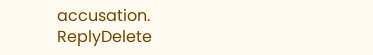accusation.
ReplyDelete